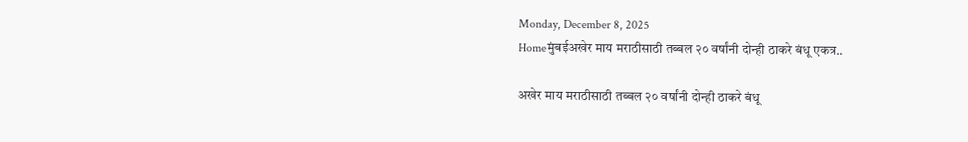Monday, December 8, 2025
Homeमुंबईअखेर माय मराठीसाठी तब्बल २० वर्षांनी दोन्ही ठाकरे बंधू एकत्र..

अखेर माय मराठीसाठी तब्बल २० वर्षांनी दोन्ही ठाकरे बंधू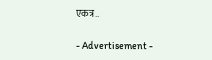एकत्र..

- Advertisement -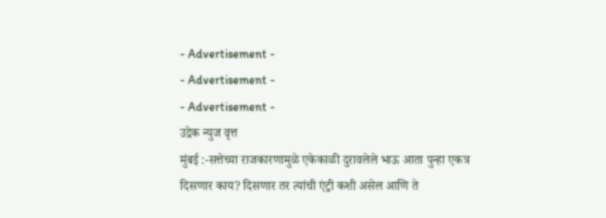- Advertisement -
- Advertisement -
- Advertisement -
उद्रेक न्युज वृत्त
मुंबई :-सत्तेच्या राजकारणामुळे एकेकाळी दुरावलेले भाऊ आता पुन्हा एकत्र दिसणार काय? दिसणार तर त्यांची एंट्री कशी असेल आणि ते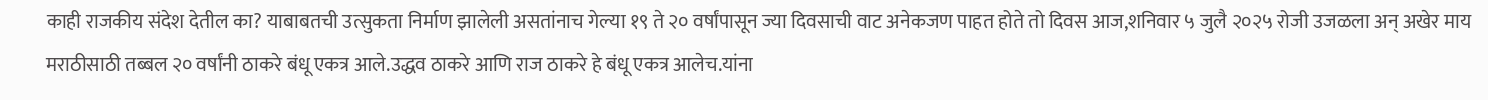काही राजकीय संदेश देतील का? याबाबतची उत्सुकता निर्माण झालेली असतांनाच गेल्या १९ ते २० वर्षांपासून ज्या दिवसाची वाट अनेकजण पाहत होते तो दिवस आज,शनिवार ५ जुलै २०२५ रोजी उजळला अन् अखेर माय मराठीसाठी तब्बल २० वर्षांनी ठाकरे बंधू एकत्र आले.उद्धव ठाकरे आणि राज ठाकरे हे बंधू एकत्र आलेच.यांना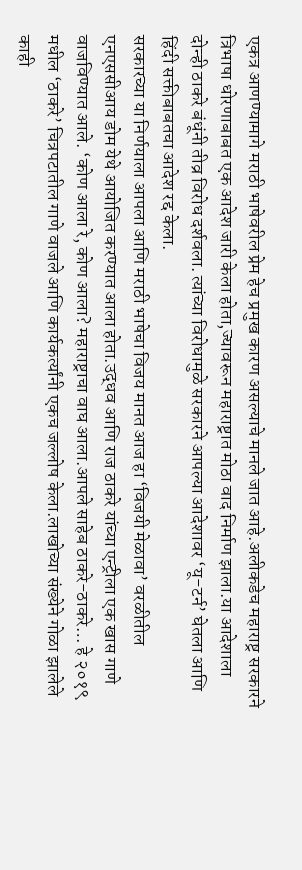एकत्र आणण्यामागे मराठी भाषेवरील प्रेम हेच प्रमुख कारण असल्याचे मानले जात आहे.अलीकडेच महाराष्ट्र सरकारने त्रिभाषा धोरणाबाबत एक आदेश जारी केला होता,ज्यावरून महाराष्ट्रात मोठा वाद निर्माण झाला.या आदेशाला दोन्ही ठाकरे बंधूंनी तीव्र विरोध दर्शवला. त्यांच्या विरोधामुळे सरकारने आपल्या आदेशावर ‘यू-टर्न’ घेतला आणि हिंदी सक्तीबाबतचा आदेश रद्द केला.
सरकारच्या या निर्णयाला आपला आणि मराठी भाषेचा विजय मानत आज हा ‘विजयी मेळावा’ वरळीतील एनएससीआय डोम येथे आयोजित करण्यात आला होता.उद्धव आणि राज ठाकरे यांच्या एन्ट्रीला एक खास गाणे वाजविण्यात आले. ‘कोण आला रे, कोण आला? महाराष्ट्राचा वाघ आला.आपले साहेब ठाकरे-ठाकरे… हे २०१९ मधील ‘ठाकरे’ चित्रपटातील गाणे वाजले आणि कार्यकर्त्यांनी एकच जल्लोष केला.लाखोच्या संख्येने गोळा झालेले काही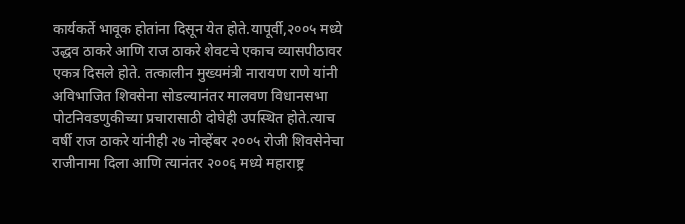कार्यकर्ते भावूक होतांना दिसून येत होते.यापूर्वी,२००५ मध्ये उद्धव ठाकरे आणि राज ठाकरे शेवटचे एकाच व्यासपीठावर एकत्र दिसले होते. तत्कालीन मुख्यमंत्री नारायण राणे यांनी अविभाजित शिवसेना सोडल्यानंतर मालवण विधानसभा पोटनिवडणुकीच्या प्रचारासाठी दोघेही उपस्थित होते.त्याच वर्षी राज ठाकरे यांनीही २७ नोव्हेंबर २००५ रोजी शिवसेनेचा राजीनामा दिला आणि त्यानंतर २००६ मध्ये महाराष्ट्र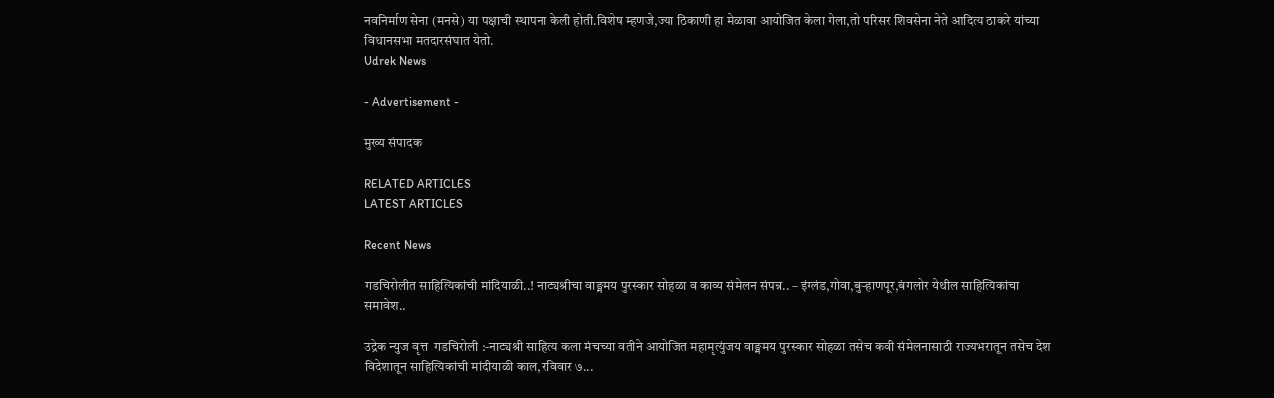नवनिर्माण सेना (मनसे) या पक्षाची स्थापना केली होती.विशेष म्हणजे,ज्या ठिकाणी हा मेळावा आयोजित केला गेला,तो परिसर शिवसेना नेते आदित्य ठाकरे यांच्या विधानसभा मतदारसंघात येतो.
Udrek News

- Advertisement -

मुख्य संपादक

RELATED ARTICLES
LATEST ARTICLES

Recent News

गडचिरोलीत साहित्यिकांची मांदियाळी..! नाट्यश्रीचा वाङ्ममय पुरस्कार सोहळा व काव्य संमेलन संपन्न.. – इंग्लंड,गोवा,बुऱ्हाणपूर,बंगलोर येथील साहित्यिकांचा समावेश..

उद्रेक न्युज वृत्त  गडचिरोली :-नाट्यश्री साहित्य कला मंचच्या वतीने आयोजित महामृत्युंजय वाङ्ममय पुरस्कार सोहळा तसेच कवी संमेलनासाठी राज्यभरातून तसेच देश विदेशातून साहित्यिकांची मांदीयाळी काल,रविवार ७...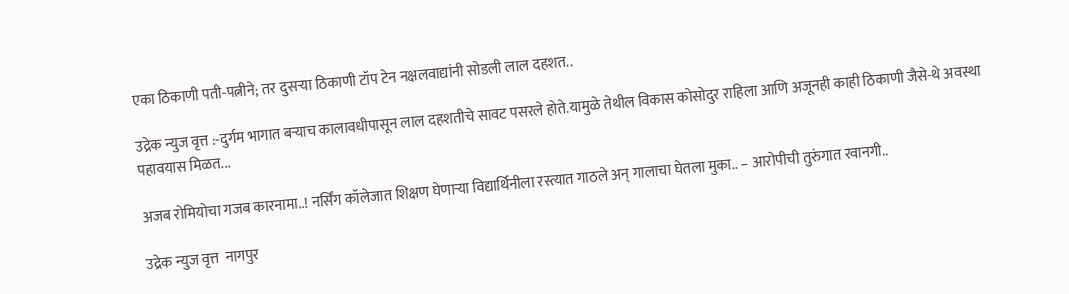एका ठिकाणी पती-पत्नीने; तर दुसऱ्या ठिकाणी टॉप टेन नक्षलवाद्यांनी सोडली लाल दहशत..

उद्रेक न्युज वृत्त :-दुर्गम भागात बऱ्याच कालावधीपासून लाल दहशतीचे सावट पसरले होते.यामुळे तेथील विकास कोसोदुर राहिला आणि अजूनही काही ठिकाणी जैसे-थे अवस्था पहावयास मिळत...

अजब रोमियोचा गजब कारनामा..! नर्सिंग कॉलेजात शिक्षण घेणाऱ्या विद्यार्थिनीला रस्त्यात गाठले अन् गालाचा घेतला मुका.. – आरोपीची तुरुंगात रवानगी..

उद्रेक न्युज वृत्त  नागपुर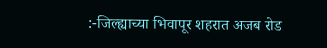:-जिल्ह्याच्या भिवापूर शहरात अजब रोड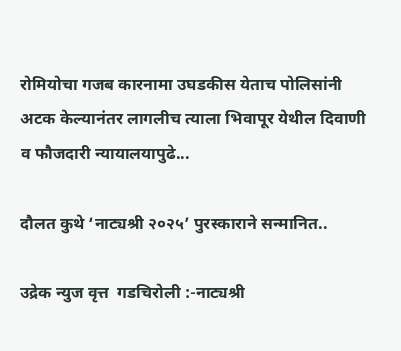रोमियोचा गजब कारनामा उघडकीस येताच पोलिसांनी अटक केल्यानंतर लागलीच त्याला भिवापूर येथील दिवाणी व फौजदारी न्यायालयापुढे...

दौलत कुथे ‘नाट्यश्री २०२५’ पुरस्काराने सन्मानित..

उद्रेक न्युज वृत्त  गडचिरोली :-नाट्यश्री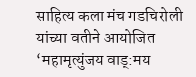साहित्य कला मंच गडचिरोली यांच्या वतीने आयोजित ‘महामृत्युंजय वाड्:मय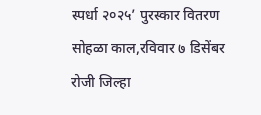स्पर्धा २०२५’ पुरस्कार वितरण सोहळा काल,रविवार ७ डिसेंबर रोजी जिल्हा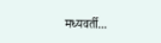मध्यवर्ती...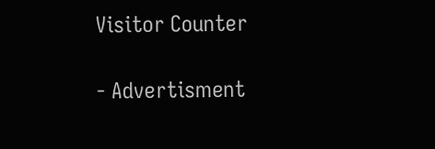Visitor Counter

- Advertisment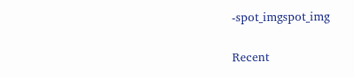-spot_imgspot_img

Recent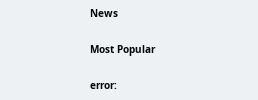News

Most Popular

error: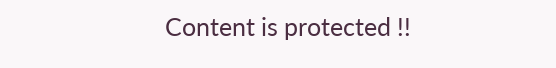Content is protected !!